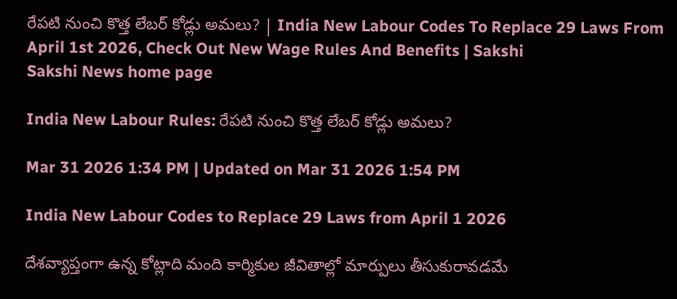రేపటి నుంచి కొత్త లేబర్‌ కోడ్లు అమలు? | India New Labour Codes To Replace 29 Laws From April 1st 2026, Check Out New Wage Rules And Benefits | Sakshi
Sakshi News home page

India New Labour Rules: రేపటి నుంచి కొత్త లేబర్‌ కోడ్లు అమలు?

Mar 31 2026 1:34 PM | Updated on Mar 31 2026 1:54 PM

India New Labour Codes to Replace 29 Laws from April 1 2026

దేశవ్యాప్తంగా ఉన్న కోట్లాది మంది కార్మికుల జీవితాల్లో మార్పులు తీసుకురావడమే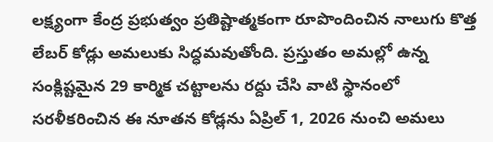లక్ష్యంగా కేంద్ర ప్రభుత్వం ప్రతిష్టాత్మకంగా రూపొందించిన నాలుగు కొత్త లేబర్‌ కోడ్లు అమలుకు సిద్ధమవుతోంది. ప్రస్తుతం అమల్లో ఉన్న సంక్లిష్టమైన 29 కార్మిక చట్టాలను రద్దు చేసి వాటి స్థానంలో సరళీకరించిన ఈ నూతన కోడ్లను ఏప్రిల్ 1, 2026 నుంచి అమలు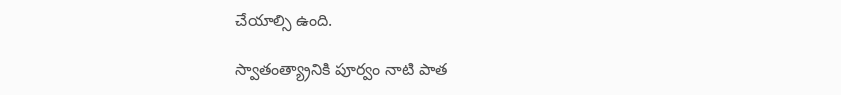చేయాల్సి ఉంది.

స్వాతంత్య్రానికి పూర్వం నాటి పాత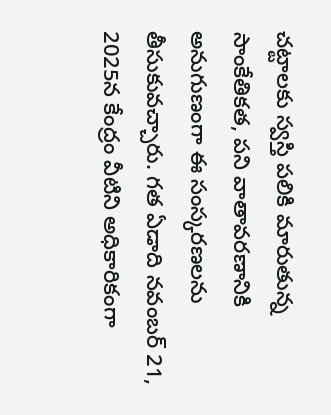చట్టాలకు స్వస్తి పలికి మారుతున్న సాంకేతికత, పని వాతావరణానికి అనుగుణంగా ఈ సంస్కరణలను తీసుకువచ్చారు. గత ఏడాది నవంబర్ 21, 2025న కేంద్రం వీటిని అధికారికంగా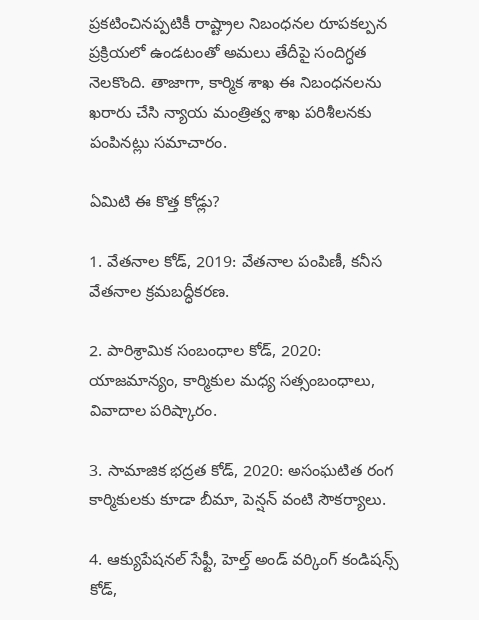ప్రకటించినప్పటికీ రాష్ట్రాల నిబంధనల రూపకల్పన ప్రక్రియలో ఉండటంతో అమలు తేదీపై సందిగ్ధత నెలకొంది. తాజాగా, కార్మిక శాఖ ఈ నిబంధనలను ఖరారు చేసి న్యాయ మంత్రిత్వ శాఖ పరిశీలనకు పంపినట్లు సమాచారం.

ఏమిటి ఈ కొత్త కోడ్లు?

1. వేతనాల కోడ్, 2019: వేతనాల పంపిణీ, కనీస వేతనాల క్రమబద్ధీకరణ.

2. పారిశ్రామిక సంబంధాల కోడ్, 2020: యాజమాన్యం, కార్మికుల మధ్య సత్సంబంధాలు, వివాదాల పరిష్కారం.

3. సామాజిక భద్రత కోడ్, 2020: అసంఘటిత రంగ కార్మికులకు కూడా బీమా, పెన్షన్ వంటి సౌకర్యాలు.

4. ఆక్యుపేషనల్ సేఫ్టీ, హెల్త్ అండ్ వర్కింగ్ కండిషన్స్ కోడ్,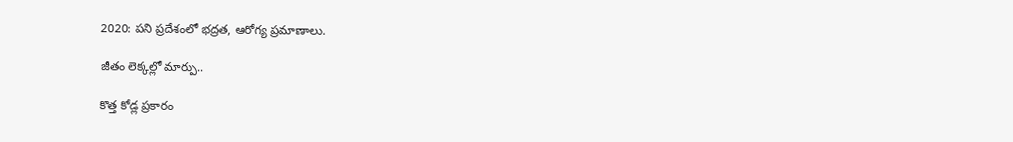2020: పని ప్రదేశంలో భద్రత, ఆరోగ్య ప్రమాణాలు.

జీతం లెక్కల్లో మార్పు..

కొత్త కోడ్ల ప్రకారం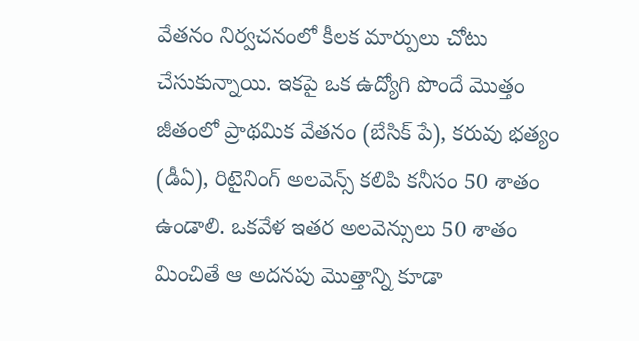వేతనం నిర్వచనంలో కీలక మార్పులు చోటు చేసుకున్నాయి. ఇకపై ఒక ఉద్యోగి పొందే మొత్తం జీతంలో ప్రాథమిక వేతనం (బేసిక్‌ పే), కరువు భత్యం (డీఏ), రిటైనింగ్ అలవెన్స్ కలిపి కనీసం 50 శాతం ఉండాలి. ఒకవేళ ఇతర అలవెన్సులు 50 శాతం మించితే ఆ అదనపు మొత్తాన్ని కూడా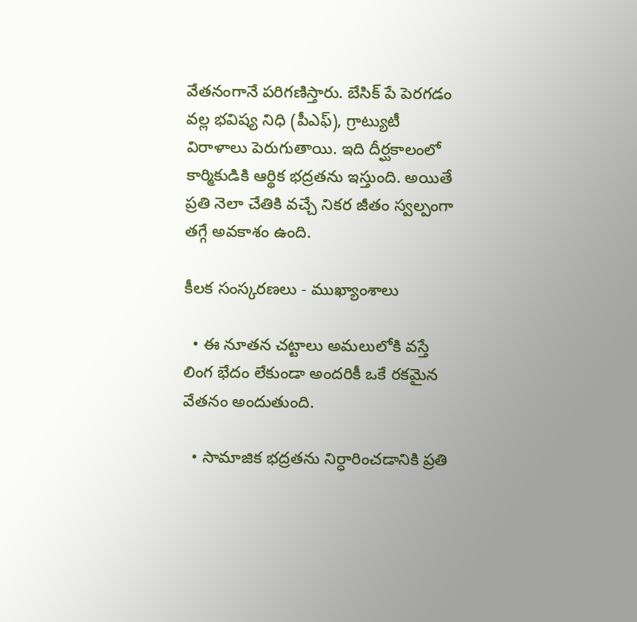వేతనంగానే పరిగణిస్తారు. బేసిక్ పే పెరగడం వల్ల భవిష్య నిధి (పీఎఫ్‌), గ్రాట్యుటీ విరాళాలు పెరుగుతాయి. ఇది దీర్ఘకాలంలో కార్మికుడికి ఆర్థిక భద్రతను ఇస్తుంది. అయితే ప్రతి నెలా చేతికి వచ్చే నికర జీతం స్వల్పంగా తగ్గే అవకాశం ఉంది.

కీలక సంస్కరణలు - ముఖ్యాంశాలు

  • ఈ నూతన చట్టాలు అమలులోకి వస్తే లింగ భేదం లేకుండా అందరికీ ఒకే రకమైన వేతనం అందుతుంది.

  • సామాజిక భద్రతను నిర్ధారించడానికి ప్రతి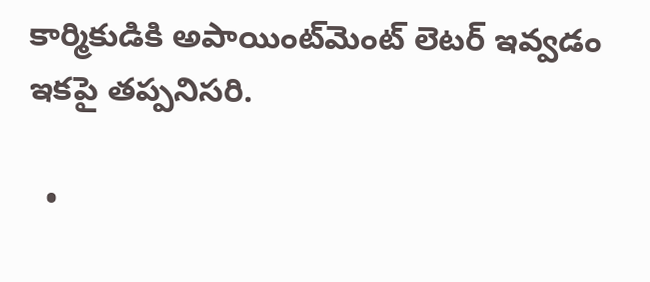కార్మికుడికి అపాయింట్‌మెంట్ లెటర్ ఇవ్వడం ఇకపై తప్పనిసరి.

  •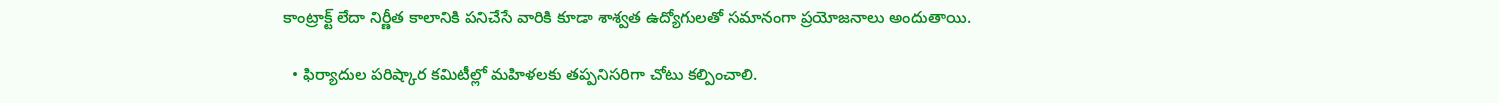కాంట్రాక్ట్ లేదా నిర్ణీత కాలానికి పనిచేసే వారికి కూడా శాశ్వత ఉద్యోగులతో సమానంగా ప్రయోజనాలు అందుతాయి.

  • ఫిర్యాదుల పరిష్కార కమిటీల్లో మహిళలకు తప్పనిసరిగా చోటు కల్పించాలి.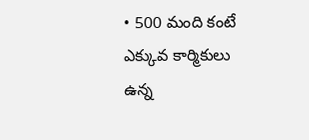• 500 మంది కంటే ఎక్కువ కార్మికులు ఉన్న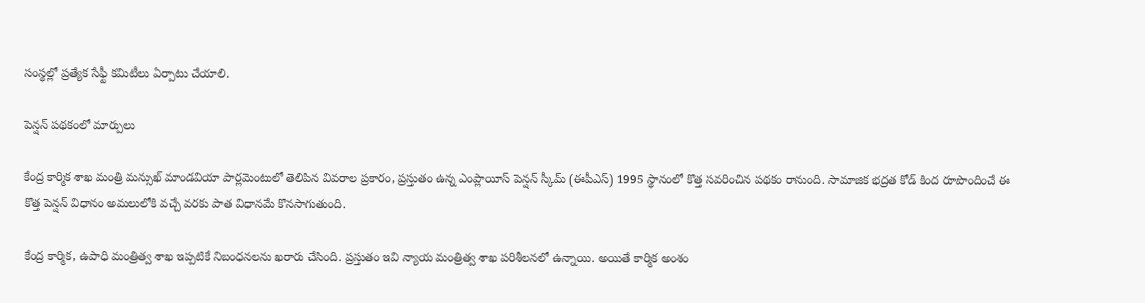సంస్థల్లో ప్రత్యేక సేఫ్టీ కమిటీలు ఏర్పాటు చేయాలి.

పెన్షన్ పథకంలో మార్పులు

కేంద్ర కార్మిక శాఖ మంత్రి మన్సుఖ్ మాండవియా పార్లమెంటులో తెలిపిన వివరాల ప్రకారం, ప్రస్తుతం ఉన్న ఎంప్లాయీస్ పెన్షన్ స్కీమ్ (ఈపీఎస్‌) 1995 స్థానంలో కొత్త సవరించిన పథకం రానుంది. సామాజిక భద్రత కోడ్ కింద రూపొందించే ఈ కొత్త పెన్షన్ విధానం అమలులోకి వచ్చే వరకు పాత విధానమే కొనసాగుతుంది.

కేంద్ర కార్మిక, ఉపాధి మంత్రిత్వ శాఖ ఇప్పటికే నిబంధనలను ఖరారు చేసింది. ప్రస్తుతం ఇవి న్యాయ మంత్రిత్వ శాఖ పరిశీలనలో ఉన్నాయి. అయితే కార్మిక అంశం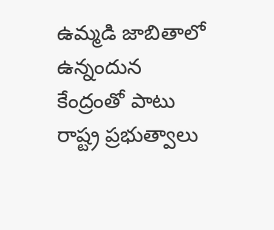ఉమ్మడి జాబితాలో ఉన్నందున కేంద్రంతో పాటు రాష్ట్ర ప్రభుత్వాలు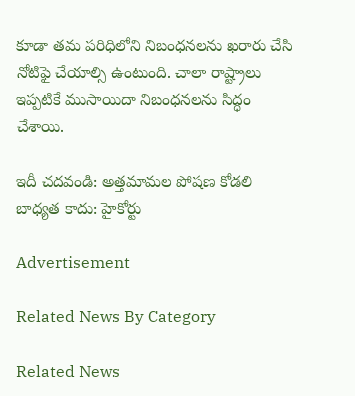కూడా తమ పరిధిలోని నిబంధనలను ఖరారు చేసి నోటిఫై చేయాల్సి ఉంటుంది. చాలా రాష్ట్రాలు ఇప్పటికే ముసాయిదా నిబంధనలను సిద్ధం చేశాయి.

ఇదీ చదవండి: అత్తమామల పోషణ కోడలి బాధ్యత కాదు: హైకోర్టు

Advertisement

Related News By Category

Related News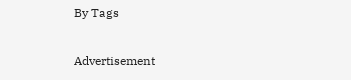By Tags

Advertisement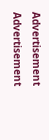Advertisement
Advertisement